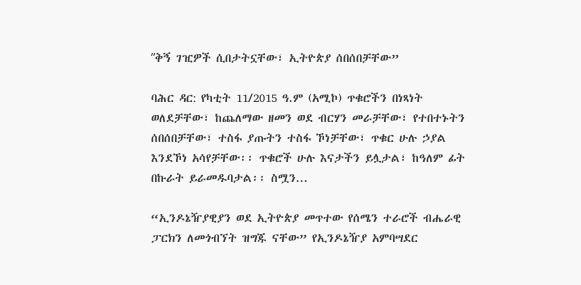ʺቅኝ ገዢዎች ሲበታትኗቸው፣ ኢትዮጵያ ሰበሰበቻቸው”

ባሕር ዳር: የካቲት 11/2015 ዓ.ም (አሚኮ) ጥቁሮችን በነጻነት ወለደቻቸው፣ ከጨለማው ዘመን ወደ ብርሃን መራቻቸው፣ የተበተኑትን ሰበሰበቻቸው፣ ተስፋ ያጡትን ተስፋ ኾነቻቸው፣ ጥቁር ሁሉ ኃያል እንደኾነ አሳየቻቸው፡፡ ጥቁሮች ሁሉ እናታችን ይሏታል፣ ከዓለም ፊት በኩራት ይራመዱባታል፡፡ ስሟን...

“ኢንዶኔዥያዊያን ወደ ኢትዮጵያ መጥተው የሰሜን ተራሮች ብሔራዊ ፓርክን ለመጎብኘት ዝግጁ ናቸው” የኢንዶኔዥያ አምባሣደር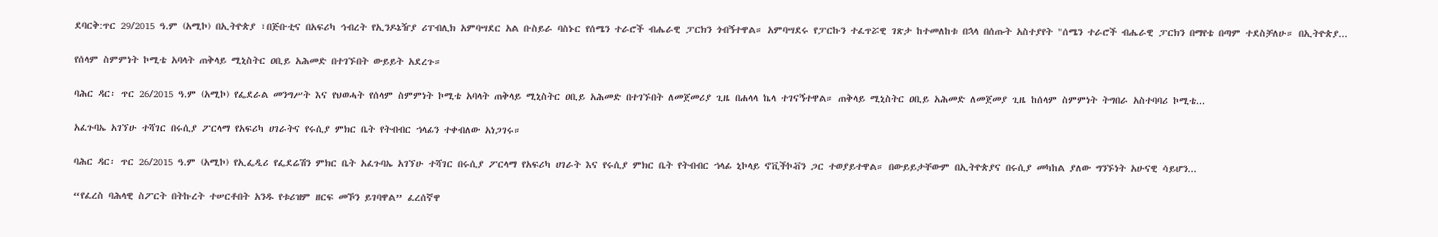ደባርቅ:ጥር 29/2015 ዓ.ም (አሚኮ) በኢትዮጵያ ፣በጅቡቲና በአፍሪካ ኅብረት የኢንዶኔዥያ ሪፐብሊክ አምባሣደር አል ቡስይራ ባስኑር የሰሜን ተራሮች ብሔራዊ ፓርክን ጎብኝተዋል። አምባሣደሩ የፓርኩን ተፈጥሯዊ ገጽታ ከተመለከቱ በኋላ በሰጡት አስተያየት "ሰሜን ተራሮች ብሔራዊ ፓርክን በማየቴ በጣም ተደስቻለሁ። በኢትዮጵያ...

የሰላም ስምምነት ኮሚቴ አባላት ጠቅላይ ሚኒስትር ዐቢይ አሕመድ በተገኙበት ውይይት አደረጉ።

ባሕር ዳር፡ ጥር 26/2015 ዓ.ም (አሚኮ) የፌደራል መንግሥት እና የህወሓት የሰላም ስምምነት ኮሚቴ አባላት ጠቅላይ ሚኒስትር ዐቢይ አሕመድ በተገኙበት ለመጀመሪያ ጊዜ በሐላላ ኬላ ተገናኝተዋል። ጠቅላይ ሚኒስትር ዐቢይ አሕመድ ለመጀመያ ጊዜ ከሰላም ስምምነት ትግበራ አስተባባሪ ኮሚቴ...

አፈጉባኤ አገኘሁ ተሻገር በሩሲያ ፖርላማ የአፍሪካ ሀገራትና የሩሲያ ምክር ቤት የትብብር ኀላፊን ተቀብለው አነጋገሩ።

ባሕር ዳር፡ ጥር 26/2015 ዓ.ም (አሚኮ) የኢፌዲሪ የፌደሬሽን ምክር ቤት አፈጉባኤ አገኘሁ ተሻገር በሩሲያ ፖርላማ የአፍሪካ ሀገራት እና የሩሲያ ምክር ቤት የትብብር ኀላፊ ኒኮላይ ኖቪችኮቭን ጋር ተወያይተዋል። በውይይታቸውም በኢትዮጵያና በሩሲያ መካከል ያለው ግንኙነት አሁናዊ ሳይሆን...

“የፈረስ ባሕላዊ ስፖርት በትኩረት ተሠርቶበት አንዱ የቱሪዝም ዘርፍ መኾን ይገባዋል” ፈረሰኛዋ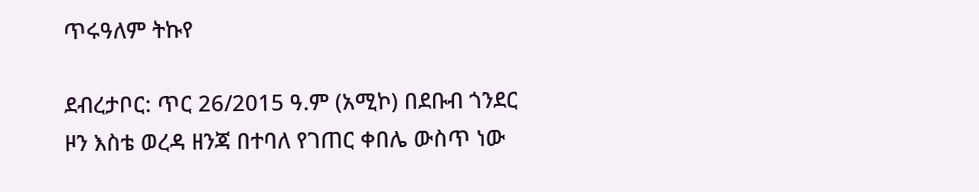ጥሩዓለም ትኩየ

ደብረታቦር: ጥር 26/2015 ዓ.ም (አሚኮ) በደቡብ ጎንደር ዞን እስቴ ወረዳ ዘንጃ በተባለ የገጠር ቀበሌ ውስጥ ነው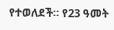የተወለደች። የ23 ዓመት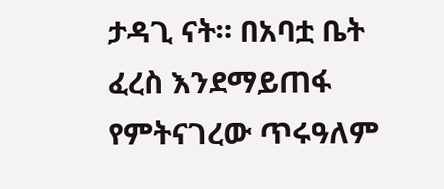ታዳጊ ናት። በአባቷ ቤት ፈረስ እንደማይጠፋ የምትናገረው ጥሩዓለም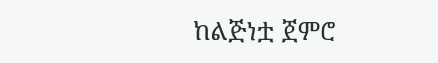ከልጅነቷ ጀምሮ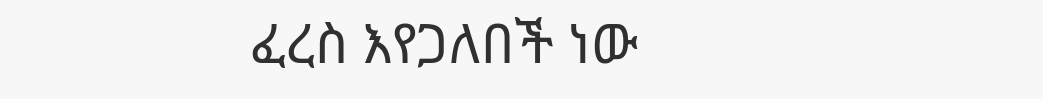ፈረስ እየጋለበች ነው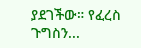ያደገችው። የፈረስ ጉግስን...